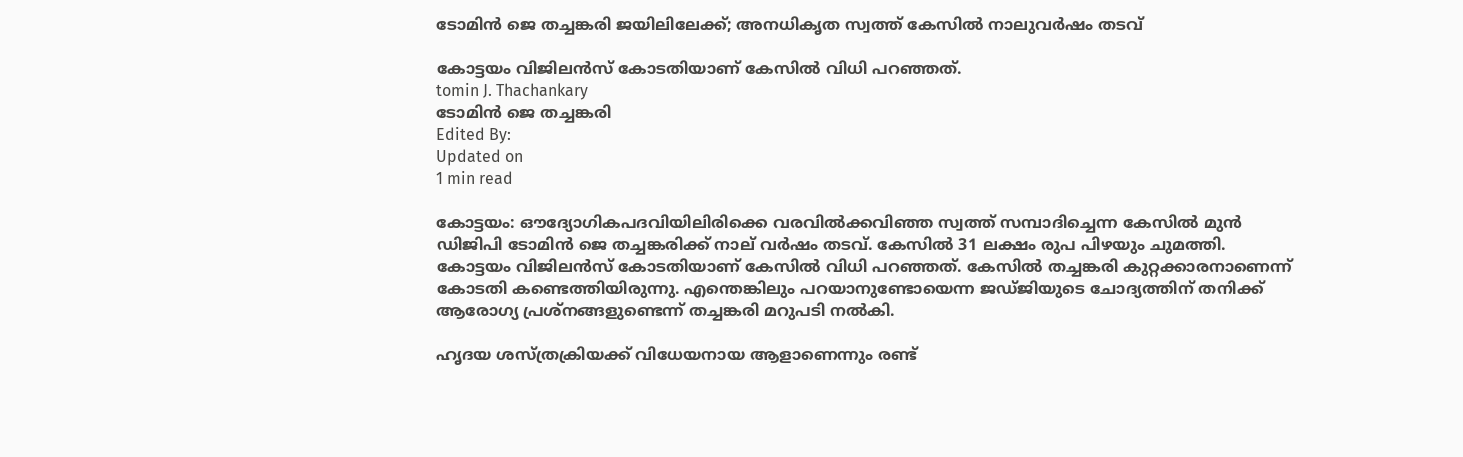ടോമിന്‍ ജെ തച്ചങ്കരി ജയിലിലേക്ക്‌; അനധികൃത സ്വത്ത് കേസില്‍ നാലുവര്‍ഷം തടവ്‌

കോട്ടയം വിജിലന്‍സ് കോടതിയാണ് കേസില്‍ വിധി പറഞ്ഞത്.
tomin J. Thachankary
ടോമിന്‍ ജെ തച്ചങ്കരി
Edited By:
Updated on
1 min read

കോട്ടയം: ഔദ്യോഗികപദവിയിലിരിക്കെ വരവില്‍ക്കവിഞ്ഞ സ്വത്ത് സമ്പാദിച്ചെന്ന കേസില്‍ മുന്‍ ഡിജിപി ടോമിന്‍ ജെ തച്ചങ്കരിക്ക് നാല് വര്‍ഷം തടവ്. കേസില്‍ 31 ലക്ഷം രുപ പിഴയും ചുമത്തി. കോട്ടയം വിജിലന്‍സ് കോടതിയാണ് കേസില്‍ വിധി പറഞ്ഞത്. കേസില്‍ തച്ചങ്കരി കുറ്റക്കാരനാണെന്ന് കോടതി കണ്ടെത്തിയിരുന്നു. എന്തെങ്കിലും പറയാനുണ്ടോയെന്ന ജഡ്ജിയുടെ ചോദ്യത്തിന് തനിക്ക് ആരോഗ്യ പ്രശ്‌നങ്ങളുണ്ടെന്ന് തച്ചങ്കരി മറുപടി നല്‍കി.

ഹൃദയ ശസ്ത്രക്രിയക്ക് വിധേയനായ ആളാണെന്നും രണ്ട്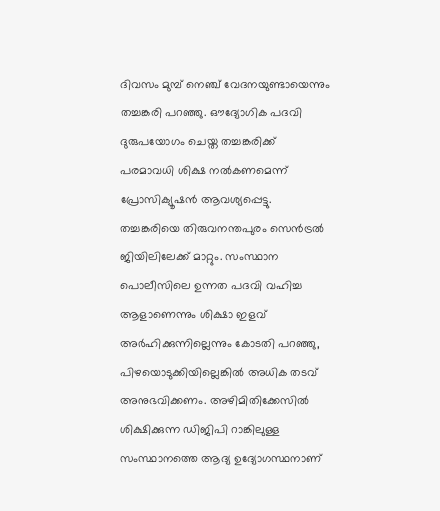ദിവസം മുമ്പ് നെഞ്ച് വേദനയുണ്ടായെന്നും തച്ചങ്കരി പറഞ്ഞു. ഔദ്യോഗിക പദവി ദുരുപയോഗം ചെയ്ത തച്ചങ്കരിക്ക് പരമാവധി ശിക്ഷ നല്‍കണമെന്ന് പ്രോസിക്യൂഷന്‍ ആവശ്യപ്പെട്ടു. തച്ചങ്കരിയെ തിരുവനന്തപുരം സെന്‍ട്രല്‍ ജിയിലിലേക്ക് മാറ്റും. സംസ്ഥാന പൊലീസിലെ ഉന്നത പദവി വഹിച്ച ആളാണെന്നും ശിക്ഷാ ഇളവ് അര്‍ഹിക്കുന്നില്ലെന്നും കോടതി പറഞ്ഞു, പിഴയൊടുക്കിയില്ലെങ്കില്‍ അധിക തടവ് അനുഭവിക്കണം. അഴിമിതിക്കേസില്‍ ശിക്ഷിക്കുന്ന ഡിജിപി റാങ്കിലുള്ള സംസ്ഥാനത്തെ ആദ്യ ഉദ്യോഗസ്ഥനാണ്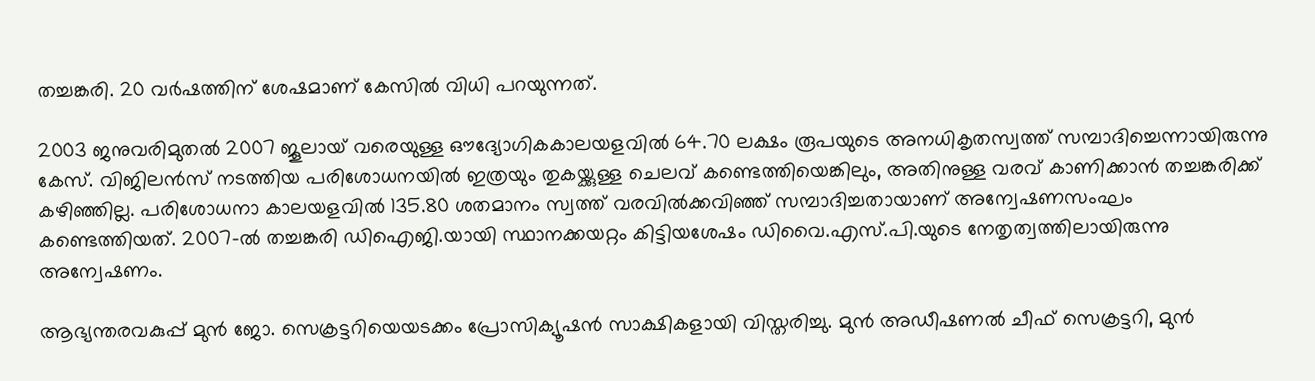തച്ചങ്കരി. 20 വര്‍ഷത്തിന് ശേഷമാണ് കേസില്‍ വിധി പറയുന്നത്.

2003 ജനുവരിമുതല്‍ 2007 ജൂലായ് വരെയുള്ള ഔദ്യോഗികകാലയളവില്‍ 64.70 ലക്ഷം രൂപയുടെ അനധികൃതസ്വത്ത് സമ്പാദിച്ചെന്നായിരുന്നു കേസ്. വിജിലന്‍സ് നടത്തിയ പരിശോധനയില്‍ ഇത്രയും തുകയ്ക്കുള്ള ചെലവ് കണ്ടെത്തിയെങ്കിലും, അതിനുള്ള വരവ് കാണിക്കാന്‍ തച്ചങ്കരിക്ക് കഴിഞ്ഞില്ല. പരിശോധനാ കാലയളവില്‍ 135.80 ശതമാനം സ്വത്ത് വരവില്‍ക്കവിഞ്ഞ് സമ്പാദിച്ചതായാണ് അന്വേഷണസംഘം കണ്ടെത്തിയത്. 2007-ല്‍ തച്ചങ്കരി ഡിഐജി.യായി സ്ഥാനക്കയറ്റം കിട്ടിയശേഷം ഡിവൈ.എസ്.പി.യുടെ നേതൃത്വത്തിലായിരുന്നു അന്വേഷണം.

ആഭ്യന്തരവകുപ്പ് മുന്‍ ജോ. സെക്രട്ടറിയെയടക്കം പ്രോസിക്യൂഷന്‍ സാക്ഷികളായി വിസ്തരിച്ചു. മുന്‍ അഡീഷണല്‍ ചീഫ് സെക്രട്ടറി, മുന്‍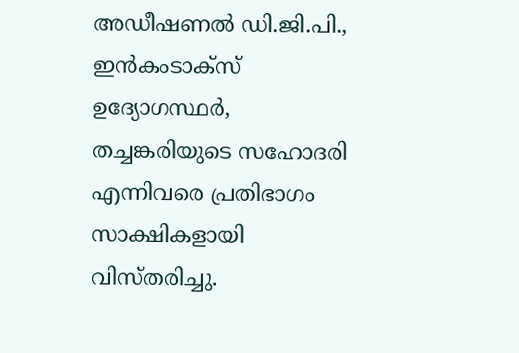അഡീഷണല്‍ ഡി.ജി.പി., ഇന്‍കംടാക്‌സ് ഉദ്യോഗസ്ഥര്‍, തച്ചങ്കരിയുടെ സഹോദരി എന്നിവരെ പ്രതിഭാഗം സാക്ഷികളായി വിസ്തരിച്ചു.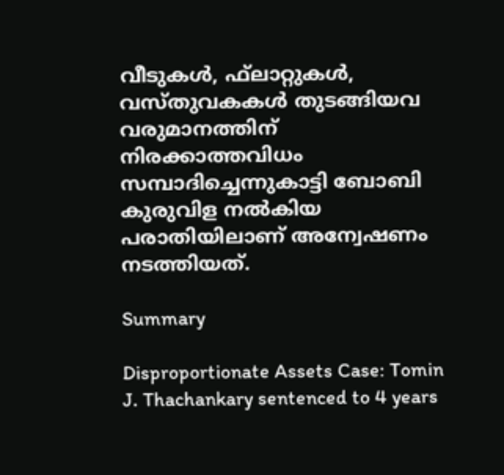വീടുകള്‍, ഫ്‌ലാറ്റുകള്‍, വസ്തുവകകള്‍ തുടങ്ങിയവ വരുമാനത്തിന് നിരക്കാത്തവിധം സമ്പാദിച്ചെന്നുകാട്ടി ബോബി കുരുവിള നല്‍കിയ പരാതിയിലാണ് അന്വേഷണം നടത്തിയത്.

Summary

Disproportionate Assets Case: Tomin J. Thachankary sentenced to 4 years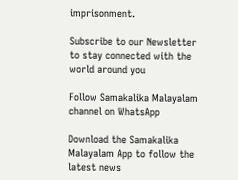imprisonment.

Subscribe to our Newsletter to stay connected with the world around you

Follow Samakalika Malayalam channel on WhatsApp

Download the Samakalika Malayalam App to follow the latest news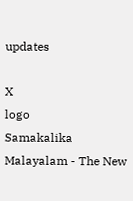updates

X
logo
Samakalika Malayalam - The New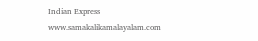Indian Express
www.samakalikamalayalam.com